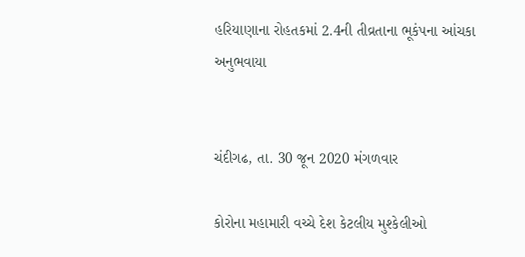હરિયાણાના રોહતકમાં 2.4ની તીવ્રતાના ભૂકંપના આંચકા અનુભવાયા


ચંદીગઢ, તા. 30 જૂન 2020 મંગળવાર

કોરોના મહામારી વચ્ચે દેશ કેટલીય મુશ્કેલીઓ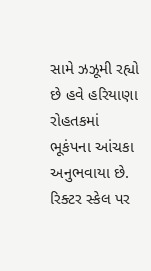સામે ઝઝૂમી રહ્યો છે હવે હરિયાણા રોહતકમાં ભૂકંપના આંચકા અનુભવાયા છે. રિક્ટર સ્કેલ પર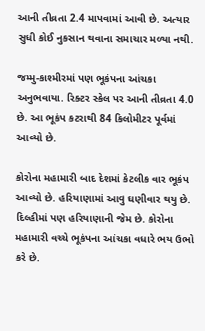આની તીવ્રતા 2.4 માપવામાં આવી છે. અત્યાર સુધી કોઈ નુકસાન થવાના સમાચાર મળ્યા નથી.

જમ્મુ-કાશ્મીરમાં પણ ભૂકંપના આંચકા અનુભવાયા. રિક્ટર સ્કેલ પર આની તીવ્રતા 4.0 છે. આ ભૂકંપ કટરાથી 84 કિલોમીટર પૂર્વમાં આવ્યો છે.

કોરોના મહામારી બાદ દેશમાં કેટલીક વાર ભૂકંપ આવ્યો છે. હરિયાણામાં આવુ ઘણીવાર થયુ છે. દિલ્હીમાં પણ હરિયાણાની જેમ છે. કોરોના મહામારી વચ્ચે ભૂકંપના આંચકા વધારે ભય ઉભો કરે છે.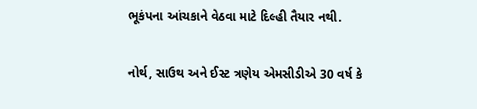ભૂકંપના આંચકાને વેઠવા માટે દિલ્હી તૈયાર નથી.

નોર્થ, સાઉથ અને ઈસ્ટ ત્રણેય એમસીડીએ 30 વર્ષ કે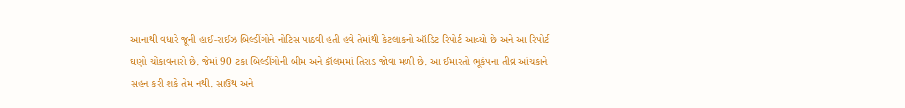આનાથી વધારે જૂની હાઈ-રાઈઝ બિલ્ડીંગોને નોટિસ પાઠવી હતી હવે તેમાંથી કેટલાકનો ઑડિટ રિપોર્ટ આવ્યો છે અને આ રિપોર્ટ ઘણો ચોંકાવનારો છે. જેમાં 90 ટકા બિલ્ડીંગોની બીમ અને કૉલમમાં તિરાડ જોવા મળી છે. આ ઈમારતો ભૂકંપના તીવ્ર આંચકાને સહન કરી શકે તેમ નથી. સાઉથ અને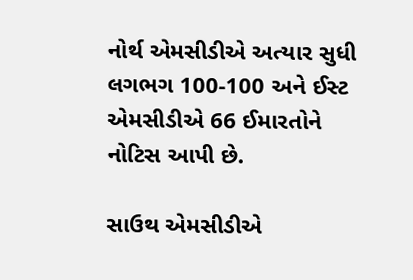નોર્થ એમસીડીએ અત્યાર સુધી લગભગ 100-100 અને ઈસ્ટ એમસીડીએ 66 ઈમારતોને નોટિસ આપી છે.

સાઉથ એમસીડીએ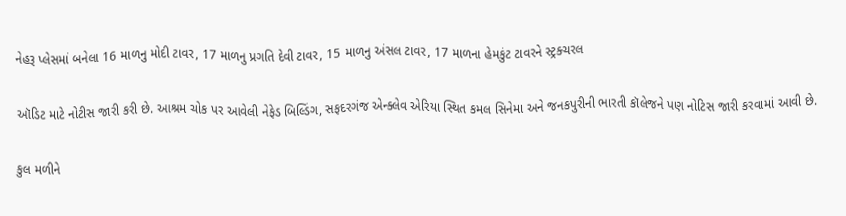નેહરૂ પ્લેસમાં બનેલા 16 માળનુ મોદી ટાવર, 17 માળનુ પ્રગતિ દેવી ટાવર, 15 માળનુ અંસલ ટાવર, 17 માળના હેમકુંટ ટાવરને સ્ટ્રક્ચરલ

ઑડિટ માટે નોટીસ જારી કરી છે. આશ્રમ ચોક પર આવેલી નેફેડ બિલ્ડિંગ, સફદરગંજ એન્ક્લેવ એરિયા સ્થિત કમલ સિનેમા અને જનકપુરીની ભારતી કૉલેજને પણ નોટિસ જારી કરવામાં આવી છે.

કુલ મળીને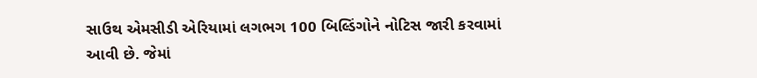સાઉથ એમસીડી એરિયામાં લગભગ 100 બિલ્ડિંગોને નોટિસ જારી કરવામાં આવી છે. જેમાં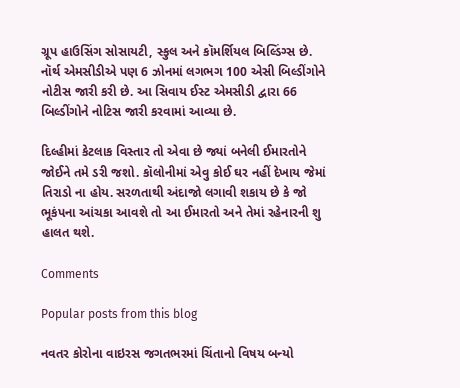ગ્રૂપ હાઉસિંગ સોસાયટી, સ્કુલ અને કૉમર્શિયલ બિલ્ડિંગ્સ છે. નૉર્થ એમસીડીએ પણ 6 ઝોનમાં લગભગ 100 એસી બિલ્ડીંગોને નોટીસ જારી કરી છે. આ સિવાય ઈસ્ટ એમસીડી દ્વારા 66 બિલ્ડીંગોને નોટિસ જારી કરવામાં આવ્યા છે.

દિલ્હીમાં કેટલાક વિસ્તાર તો એવા છે જ્યાં બનેલી ઈમારતોને જોઈને તમે ડરી જશો. કૉલોનીમાં એવુ કોઈ ઘર નહીં દેખાય જેમાં તિરાડો ના હોય. સરળતાથી અંદાજો લગાવી શકાય છે કે જો ભૂકંપના આંચકા આવશે તો આ ઈમારતો અને તેમાં રહેનારની શુ હાલત થશે.

Comments

Popular posts from this blog

નવતર કોરોના વાઇરસ જગતભરમાં ચિંતાનો વિષય બન્યો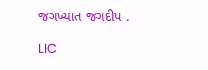જગખ્યાત જગદીપ .

LIC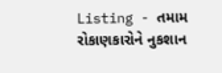Listing - તમામ રોકાણકારોને નુકશાન